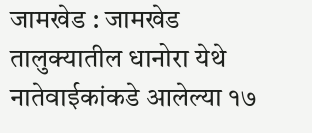जामखेड : जामखेड तालुक्यातील धानोरा येथे नातेवाईकांकडे आलेल्या १७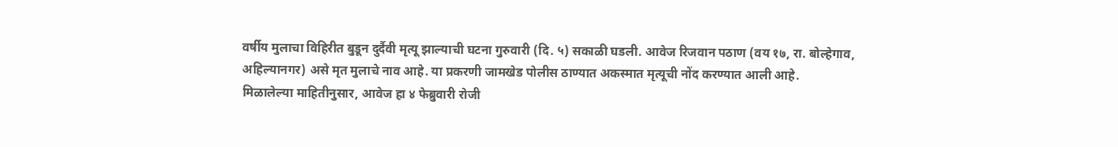वर्षीय मुलाचा विहिरीत बुडून दुर्दैवी मृत्यू झाल्याची घटना गुरुवारी (दि. ५) सकाळी घडली. आवेज रिजवान पठाण (वय १७, रा. बोल्हेगाव, अहिल्यानगर) असे मृत मुलाचे नाव आहे. या प्रकरणी जामखेड पोलीस ठाण्यात अकस्मात मृत्यूची नोंद करण्यात आली आहे.
मिळालेल्या माहितीनुसार, आवेज हा ४ फेब्रुवारी रोजी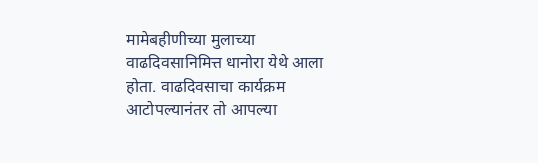मामेबहीणीच्या मुलाच्या वाढदिवसानिमित्त धानोरा येथे आला होता. वाढदिवसाचा कार्यक्रम आटोपल्यानंतर तो आपल्या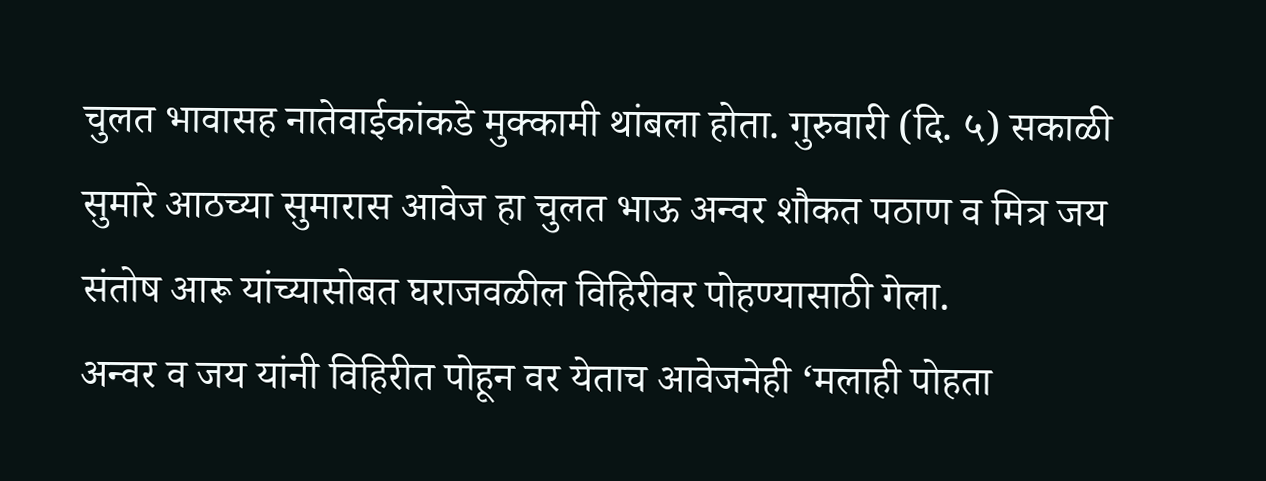चुलत भावासह नातेवाईकांकडे मुक्कामी थांबला होता. गुरुवारी (दि. ५) सकाळी सुमारे आठच्या सुमारास आवेज हा चुलत भाऊ अन्वर शौकत पठाण व मित्र जय संतोष आरू यांच्यासोबत घराजवळील विहिरीवर पोहण्यासाठी गेला.
अन्वर व जय यांनी विहिरीत पोहून वर येताच आवेजनेही ‘मलाही पोहता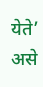येते’ असे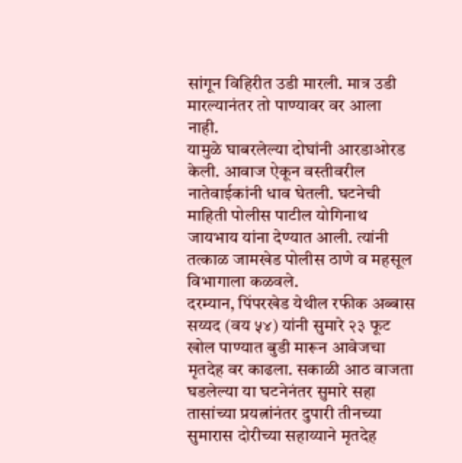सांगून विहिरीत उडी मारली. मात्र उडी मारल्यानंतर तो पाण्यावर वर आला नाही.
यामुळे घाबरलेल्या दोघांनी आरडाओरड केली. आवाज ऐकून वस्तीवरील नातेवाईकांनी धाव घेतली. घटनेची माहिती पोलीस पाटील योगिनाथ जायभाय यांना देण्यात आली. त्यांनी तत्काळ जामखेड पोलीस ठाणे व महसूल विभागाला कळवले.
दरम्यान, पिंपरखेड येथील रफीक अब्बास सय्यद (वय ५४) यांनी सुमारे २३ फूट खोल पाण्यात बुडी मारून आवेजचा मृतदेह वर काढला. सकाळी आठ वाजता घडलेल्या या घटनेनंतर सुमारे सहा तासांच्या प्रयत्नांनंतर दुपारी तीनच्या सुमारास दोरीच्या सहाय्याने मृतदेह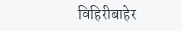विहिरीबाहेर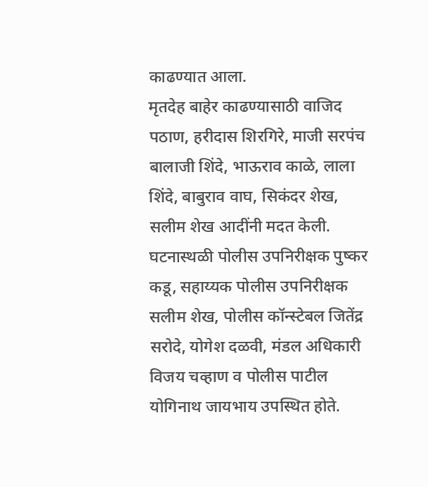काढण्यात आला.
मृतदेह बाहेर काढण्यासाठी वाजिद पठाण, हरीदास शिरगिरे, माजी सरपंच बालाजी शिंदे, भाऊराव काळे, लाला शिंदे, बाबुराव वाघ, सिकंदर शेख, सलीम शेख आदींनी मदत केली. घटनास्थळी पोलीस उपनिरीक्षक पुष्कर कडू, सहाय्यक पोलीस उपनिरीक्षक सलीम शेख, पोलीस कॉन्स्टेबल जितेंद्र सरोदे, योगेश दळवी, मंडल अधिकारी विजय चव्हाण व पोलीस पाटील योगिनाथ जायभाय उपस्थित होते.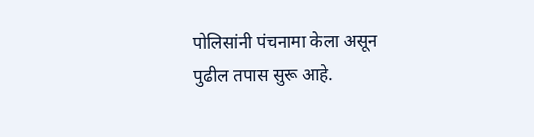पोलिसांनी पंचनामा केला असून पुढील तपास सुरू आहे.